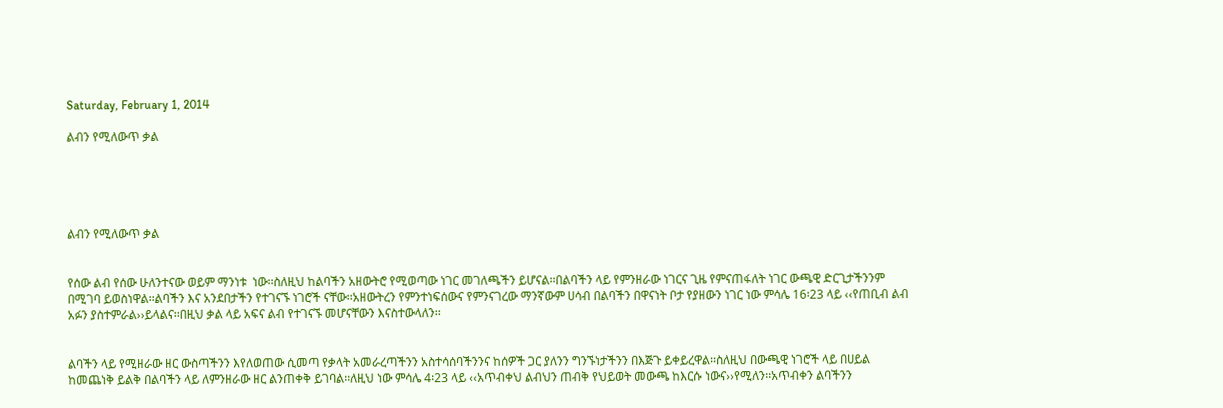Saturday, February 1, 2014

ልብን የሚለውጥ ቃል





ልብን የሚለውጥ ቃል


የሰው ልብ የሰው ሁለንተናው ወይም ማንነቱ  ነው፡፡ስለዚህ ከልባችን አዘውትሮ የሚወጣው ነገር መገለጫችን ይሆናል፡፡በልባችን ላይ የምንዘራው ነገርና ጊዜ የምናጠፋለት ነገር ውጫዊ ድርጊታችንንም በሚገባ ይወስነዋል፡፡ልባችን እና አንደበታችን የተገናኙ ነገሮች ናቸው፡፡አዘውትረን የምንተነፍሰውና የምንናገረው ማንኛውም ሀሳብ በልባችን በዋናነት ቦታ የያዘውን ነገር ነው ምሳሌ 16፡23 ላይ ‹‹የጠቢብ ልብ አፉን ያስተምራል››ይላልና፡፡በዚህ ቃል ላይ አፍና ልብ የተገናኙ መሆናቸውን እናስተውላለን፡፡


ልባችን ላይ የሚዘራው ዘር ውስጣችንን እየለወጠው ሲመጣ የቃላት አመራረጣችንን አስተሳሰባችንንና ከሰዎች ጋር ያለንን ግንኙነታችንን በእጅጉ ይቀይረዋል፡፡ስለዚህ በውጫዊ ነገሮች ላይ በሀይል ከመጨነቅ ይልቅ በልባችን ላይ ለምንዘራው ዘር ልንጠቀቅ ይገባል፡፡ለዚህ ነው ምሳሌ 4፡23 ላይ ‹‹አጥብቀህ ልብህን ጠብቅ የህይወት መውጫ ከእርሱ ነውና››የሚለን፡፡አጥብቀን ልባችንን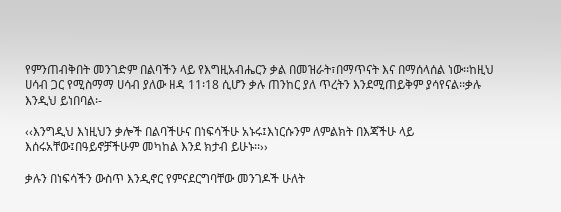የምንጠብቅበት መንገድም በልባችን ላይ የእግዚአብሔርን ቃል በመዝራት፣በማጥናት እና በማሰላሰል ነው፡፡ከዚህ ሀሳብ ጋር የሚስማማ ሀሳብ ያለው ዘዳ 11፡18 ሲሆን ቃሉ ጠንከር ያለ ጥረትን እንደሚጠይቅም ያሳየናል፡፡ቃሉ እንዲህ ይነበባል፡-

‹‹እንግዲህ እነዚህን ቃሎች በልባችሁና በነፍሳችሁ አኑሩ፤እነርሱንም ለምልክት በእጃችሁ ላይ እሰሩአቸው፤በዓይኖቻችሁም መካከል እንደ ክታብ ይሁኑ፡፡››

ቃሉን በነፍሳችን ውስጥ እንዲኖር የምናደርግባቸው መንገዶች ሁለት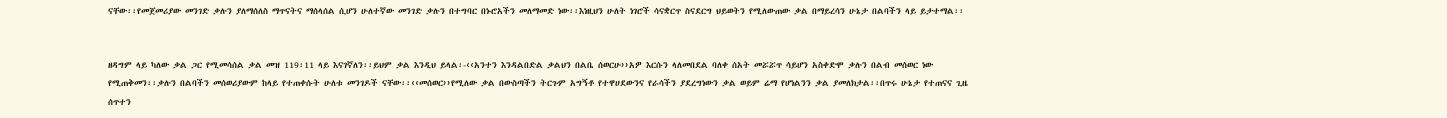ናቸው፡፡የመጀመሪያው መንገድ ቃሉን ያለማሰለስ ማጥናትና ማሰላሰል ሲሆን ሁለተኛው መንገድ ቃሉን በተግባር በኑሮአችን መለማመድ ነው፡፡እነዚህን ሁለት ነገሮች ሳናቋርጥ ስናደርግ ህይወትን የሚለውጠው ቃል በማይረሳን ሁኔታ በልባችን ላይ ይታተማል፡፡


ዘዳግም ላይ ካለው ቃል ጋር የሚመሳሰል ቃል መዝ 119፡11 ላይ እናገኛለን፡፡ይህም ቃል እንዲህ ይላል፡-‹‹አንተን እንዳልበድል ቃልህን በልቤ ሰወርሁ››አዎ እርሱን ላለመበደል ባለቀ ሰአት መሯሯጥ ሳይሆን አስቀድሞ ቃሉን በልብ መሰወር ነው የሚጠቅመን፡፡ቃሉን በልባችን መሰወሪያውም ከላይ የተጠቀሱት ሁለቱ መንገዶች ናቸው፡፡‹‹መሰወር››የሚለው ቃል በውስጣችን ትርጉም አግኝቶ የተዋሀደውንና የራሳችን ያደረግነውን ቃል ወይም ሬማ የሆነልንን ቃል ያመለክታል፡፡በጥሩ ሁኔታ የተጠናና ጊዜ ሰጥተን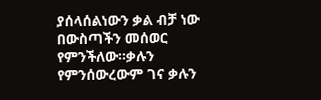ያሰላሰልነውን ቃል ብቻ ነው በውስጣችን መሰወር የምንችለው፡፡ቃሉን የምንሰውረውም ገና ቃሉን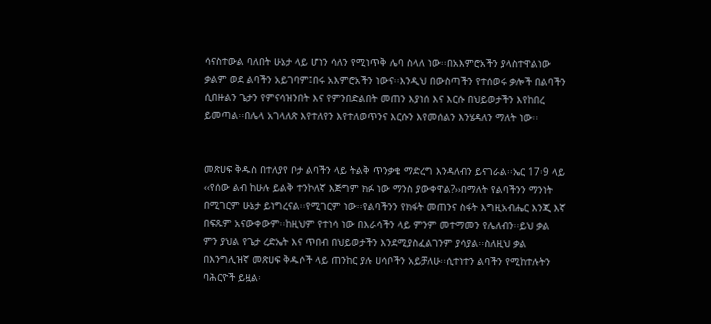ሳናስተውል ባለበት ሁኔታ ላይ ሆነን ሳለን የሚነጥቅ ሌባ ስላለ ነው፡፡በአእምሮአችን ያላስተዋልነው ቃልም ወደ ልባችን አይገባም፤በሩ አእምሮአችን ነውና፡፡እንዲህ በውስጣችን የተሰወሩ ቃሎች በልባችን ሲበዙልን ጌታን የምናሳዝንበት እና የምንበድልበት መጠን እያነሰ እና እርሱ በህይወታችን እየከበረ ይመጣል፡፡በሌላ አገላለጽ እየተለየን እየተለወጥንና እርሱን እየመሰልን እንሄዳለን ማለት ነው፡፡


መጽሀፍ ቅዱስ በተለያየ ቦታ ልባችን ላይ ትልቅ ጥንቃቄ ማድረግ እንዳለብን ይናገራል፡፡ኤር 17፡9 ላይ ‹‹የሰው ልብ ከሁሉ ይልቅ ተንኮለኛ እጅግም ክፉ ነው ማንስ ያውቀዋል?››በማለት የልባችንን ማንነት በሚገርም ሁኔታ ይነግረናል፡፡የሚገርም ነው፡፡የልባችንን የክፋት መጠንና ስፋት እግዚአብሔር እንጂ እኛ በፍጹም አናውቀውም፡፡ከዚህም የተነሳ ነው በእራሳችን ላይ ምንም መተማመን የሌለብን፡፡ይህ ቃል ምን ያህል የጌታ ረድኤት እና ጥበብ በህይወታችን እንደሚያስፈልገንም ያሳያል፡፡ስለዚህ ቃል በእንግሊዝኛ መጽሀፍ ቅዱሶች ላይ ጠንከር ያሉ ሀሳቦችን አይቻለሁ፡፡ሲተነተን ልባችን የሚከተሉትን ባሕርዮች ይዟል፡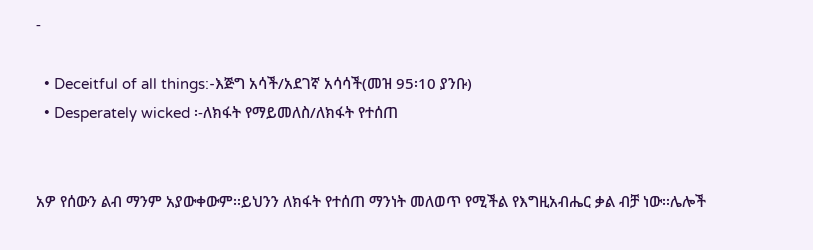-

  • Deceitful of all things:-እጅግ አሳች/አደገኛ አሳሳች(መዝ 95፡10 ያንቡ)
  • Desperately wicked ፡-ለክፋት የማይመለስ/ለክፋት የተሰጠ


አዎ የሰውን ልብ ማንም አያውቀውም፡፡ይህንን ለክፋት የተሰጠ ማንነት መለወጥ የሚችል የእግዚአብሔር ቃል ብቻ ነው፡፡ሌሎች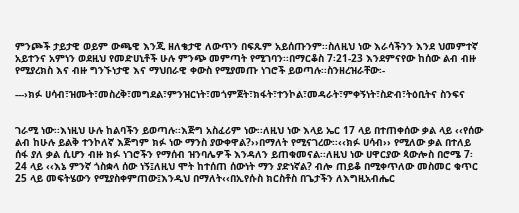ምንጮች ታይታዊ ወይም ውጫዊ እንጂ ዘለቄታዊ ለውጥን በፍጹም አይሰጡንም፡፡ስለዚህ ነው እራሳችንን እንደ ህመምተኛ አይተንና አምነን ወደዚህ የመድሀኒቶች ሁሉ ምንጭ መምጣት የሚገባን፡፡በማርቆስ 7፡21-23 እንደምናየው ከሰው ልብ ብዙ የሚያረክስ እና ብዙ ግንኙነታዊ እና ማህበራዊ ቀውስ የሚያመጡ ነገሮች ይወጣሉ፡፡ስንዘረዝራቸው፡-

---›ክፉ ሀሳብ፣ዝሙት፣መስረቅ፣መግደል፣ምንዝርነት፣መጎምጀት፣ክፋት፣ተንኮል፣መዳራት፣ምቀኝነት፣ስድብ፣ትዕቢትና ስንፍና


ገራሚ ነው፡፡እነዚህ ሁሉ ከልባችን ይወጣሉ፡፡እጅግ አስፈሪም ነው፡፡ለዚህ ነው እላይ ኤር 17 ላይ በተጠቀሰው ቃል ላይ ‹‹የሰው ልብ ከሁሉ ይልቅ ተንኮለኛ እጅግም ክፉ ነው ማንስ ያውቀዋል?››በማለት የሚናገረው፡፡‹‹ክፉ ሀሳብ›› የሚለው ቃል በተለይ ሰፋ ያለ ቃል ሲሆን ብዙ ክፉ ነገሮችን የማሰብ ዝንባሌዎች እንዳለን ይጠቁመናል፡፡ለዚህ ነው ሀዋርያው ጳውሎስ በሮሜ 7፡24 ላይ ‹‹እኔ ምንኛ ጎስቋላ ሰው ነኝ፤ለዚህ ሞት ከተሰጠ ሰውነት ማን ያድነኛል? ብሎ ጠይቆ በሚቀጥለው መስመር ቁጥር 25 ላይ መፍትሄውን የሚያስቀምጠው፤እንዲህ በማለት‹‹በኢየሱስ ክርስቶስ በጌታችን ለእግዚአብሔር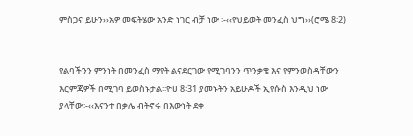ምስጋና ይሁን››አዎ መፍትሄው አንድ ነገር ብቻ ነው ፡-‹‹የህይወት መንፈስ ህግ››(ሮሜ 8፡2)


የልባችንን ምንነት በመንፈስ ማየት ልናደርገው የሚገባንን ጥንቃቄ እና የምንወስዳቸውን እርምጃዎች በሚገባ ይወስኑታል፡፡ዮሀ 8፡31 ያመኑትን አይሁዶች ኢየሱስ እንዲህ ነው ያላቸው፡-‹‹እናንተ በቃሌ ብትኖሩ በእውነት ደቀ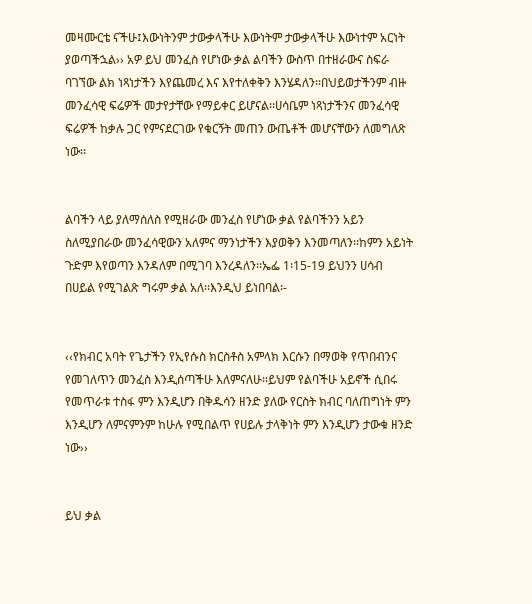መዛሙርቴ ናችሁ፤እውነትንም ታውቃላችሁ እውነትም ታውቃላችሁ እውነተም አርነት ያወጣችኋል›› አዎ ይህ መንፈስ የሆነው ቃል ልባችን ውስጥ በተዘራውና ስፍራ ባገኘው ልክ ነጻነታችን እየጨመረ እና እየተለቀቅን እንሄዳለን፡፡በህይወታችንም ብዙ መንፈሳዊ ፍሬዎች መታየታቸው የማይቀር ይሆናል፡፡ሀሳቤም ነጻነታችንና መንፈሳዊ ፍሬዎች ከቃሉ ጋር የምናደርገው የቁርኝት መጠን ውጤቶች መሆናቸውን ለመግለጽ ነው፡፡


ልባችን ላይ ያለማሰለስ የሚዘራው መንፈስ የሆነው ቃል የልባችንን አይን ስለሚያበራው መንፈሳዊውን አለምና ማንነታችን እያወቅን እንመጣለን፡፡ከምን አይነት ጉድም እየወጣን እንዳለም በሚገባ እንረዳለን፡፡ኤፌ 1፡15-19 ይህንን ሀሳብ በሀይል የሚገልጽ ግሩም ቃል አለ፡፡እንዲህ ይነበባል፡-


‹‹የክብር አባት የጌታችን የኢየሱስ ክርስቶስ አምላክ እርሱን በማወቅ የጥበብንና የመገለጥን መንፈስ እንዲሰጣችሁ እለምናለሁ፡፡ይህም የልባችሁ አይኖች ሲበሩ የመጥራቱ ተስፋ ምን እንዲሆን በቅዱሳን ዘንድ ያለው የርስት ክብር ባለጠግነት ምን እንዲሆን ለምናምንም ከሁሉ የሚበልጥ የሀይሉ ታላቅነት ምን እንዲሆን ታውቁ ዘንድ ነው››


ይህ ቃል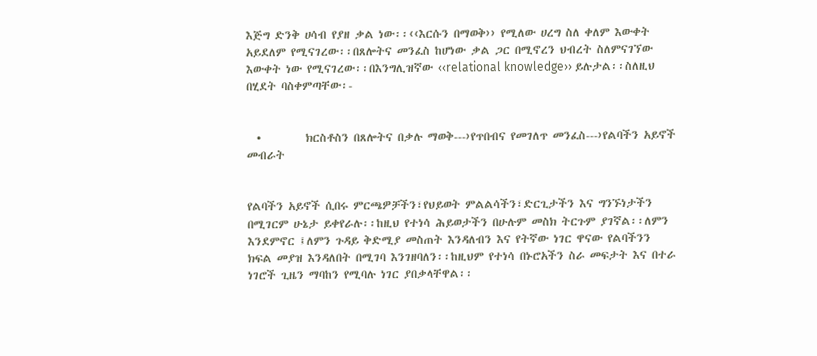እጅግ ድንቅ ሀሳብ የያዘ ቃል ነው፡፡‹‹እርሱን በማወቅ›› የሚለው ሀረግ ስለ ቀለም እውቀት አይደለም የሚናገረው፡፡በጸሎትና መንፈስ ከሆነው ቃል ጋር በሚኖረን ህብረት ስለምናገኘው እውቀት ነው የሚናገረው፡፡በእንግሊዝኛው ‹‹relational knowledge›› ይሉታል፡፡ስለዚህ በሂደት ባስቀምጣቸው፡-


  •         ክርስቶስን በጸሎትና በቃሉ ማወቅ---›የጥበብና የመገለጥ መንፈስ---›የልባችን አይኖች መብራት


የልባችን አይኖች ሲበሩ ምርጫዎቻችን፣የህይወት ምልልሳችን፣ድርጊታችን እና ግንኙነታችን በሚገርም ሁኔታ ይቀየራሉ፡፡ከዚህ የተነሳ ሕይወታችን በሁሉም መስክ ትርጉም ያገኛል፡፡ለምን እንደምኖር ፤ለምን ጉዳይ ቅድሚያ መስጠት እንዳለብን እና የትኛው ነገር ዋናው የልባችንን ክፍል መያዝ እንዳለበት በሚገባ እንገዘባለን፡፡ከዚህም የተነሳ በኑሮአችን ስራ መፍታት እና በተራ ነገሮች ጊዜን ማባከን የሚባሉ ነገር ያበቃላቸዋል፡፡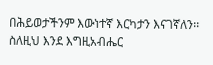በሕይወታችንም እውነተኛ እርካታን እናገኛለን፡፡ስለዚህ እንደ እግዚአብሔር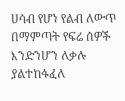ሀሳብ የሆነ የልብ ለውጥ በማምጣት የፍሬ ሰዎች እንድንሆን ለቃሉ ያልተከፋፈለ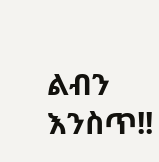ልብን እንስጥ!!